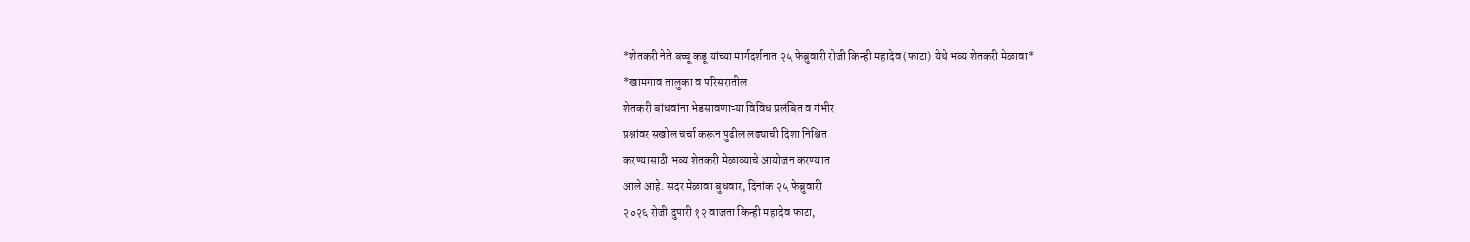*शेतकरी नेते बच्चू कडू यांच्या मार्गदर्शनात २५ फेब्रुवारी रोजी किन्ही महादेव (फाटा) येथे भव्य शेतकरी मेळावा*
*खामगाव तालुका व परिसरातील
शेतकरी बांधवांना भेडसावणाऱ्या विविध प्रलंबित व गंभीर
प्रश्नांवर सखोल चर्चा करून पुढील लढ्याची दिशा निश्चित
करण्यासाठी भव्य शेतकरी मेळाव्याचे आयोजन करण्यात
आले आहे. सदर मेळावा बुधवार, दिनांक २५ फेब्रुवारी
२०२६ रोजी दुपारी १२ वाजता किन्ही महादेव फाटा,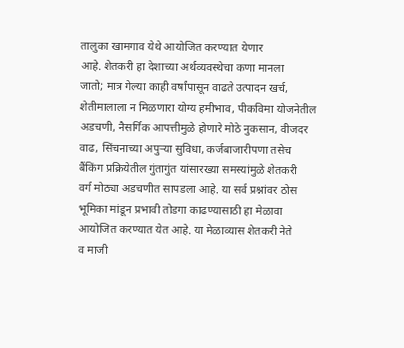तालुका खामगाव येथे आयोजित करण्यात येणार
आहे. शेतकरी हा देशाच्या अर्थव्यवस्थेचा कणा मानला
जातो; मात्र गेल्या काही वर्षांपासून वाढते उत्पादन खर्च,
शेतीमालाला न मिळणारा योग्य हमीभाव, पीकविमा योजनेतील
अडचणी, नैसर्गिक आपत्तीमुळे होणारे मोठे नुकसान, वीजदर
वाढ, सिंचनाच्या अपुऱ्या सुविधा, कर्जबाजारीपणा तसेच
बैंकिंग प्रक्रियेतील गुंतागुंत यांसारख्या समस्यांमुळे शेतकरी
वर्ग मोठ्या अडचणीत सापडला आहे. या सर्व प्रश्नांवर ठोस
भूमिका मांडून प्रभावी तोडगा काढण्यासाठी हा मेळावा
आयोजित करण्यात येत आहे. या मेळाव्यास शेतकरी नेते
व माजी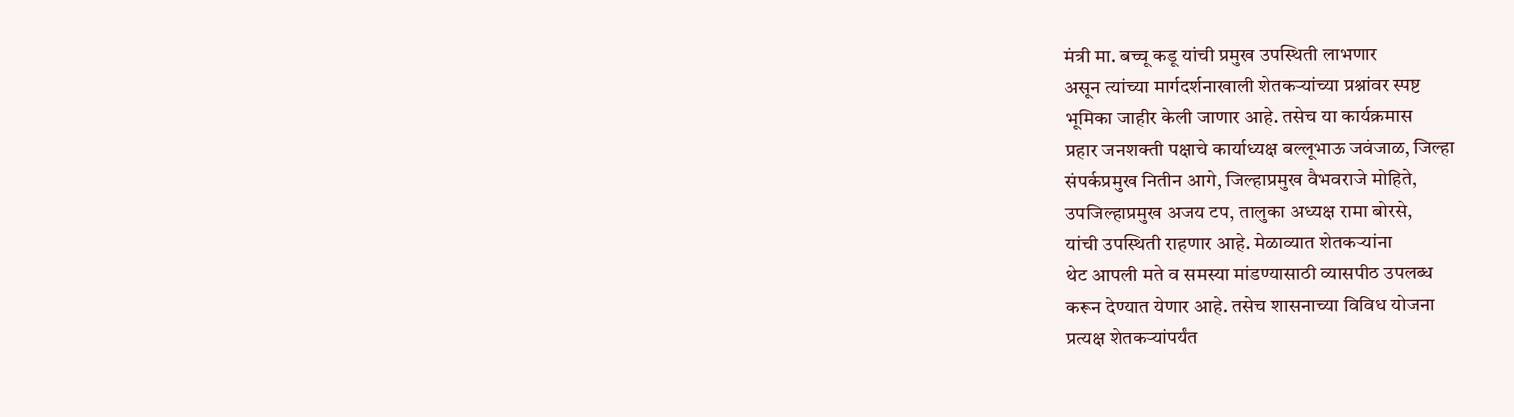मंत्री मा. बच्चू कडू यांची प्रमुख उपस्थिती लाभणार
असून त्यांच्या मार्गदर्शनाखाली शेतकऱ्यांच्या प्रश्नांवर स्पष्ट
भूमिका जाहीर केली जाणार आहे. तसेच या कार्यक्रमास
प्रहार जनशक्ती पक्षाचे कार्याध्यक्ष बल्लूभाऊ जवंजाळ, जिल्हा
संपर्कप्रमुख नितीन आगे, जिल्हाप्रमुख वैभवराजे मोहिते,
उपजिल्हाप्रमुख अजय टप, तालुका अध्यक्ष रामा बोरसे,
यांची उपस्थिती राहणार आहे. मेळाव्यात शेतकऱ्यांना
थेट आपली मते व समस्या मांडण्यासाठी व्यासपीठ उपलब्ध
करून देण्यात येणार आहे. तसेच शासनाच्या विविध योजना
प्रत्यक्ष शेतकऱ्यांपर्यंत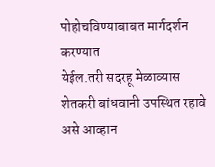पोहोचविण्याबाबत मार्गदर्शन करण्यात
येईल.तरी सदरहू मेळाव्यास शेतकरी बांधवानी उपस्थित रहावे असे आव्हान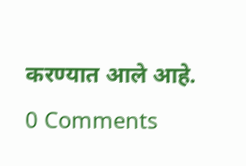करण्यात आले आहे.
0 Comments